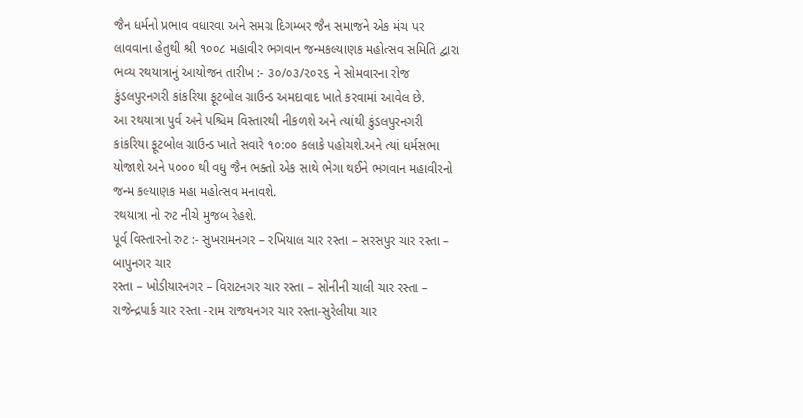જૈન ધર્મનો પ્રભાવ વધારવા અને સમગ્ર દિગમ્બર જૈન સમાજને એક મંચ પર લાવવાના હેતુથી શ્રી ૧૦૦૮ મહાવીર ભગવાન જન્મકલ્યાણક મહોત્સવ સમિતિ દ્વારા ભવ્ય રથયાત્રાનું આયોજન તારીખ :- ૩૦/૦૩/૨૦૨૬ ને સોમવારના રોજ કુંડલપુરનગરી કાંકરિયા ફૂટબોલ ગ્રાઉન્ડ અમદાવાદ ખાતે કરવામાં આવેલ છે.
આ રથયાત્રા પુર્વ અને પશ્ચિમ વિસ્તારથી નીકળશે અને ત્યાંથી કુંડલપુરનગરી કાંકરિયા ફૂટબોલ ગ્રાઉન્ડ ખાતે સવારે ૧૦:૦૦ કલાકે પહોચશે.અને ત્યાં ધર્મસભા યોજાશે અને ૫૦૦૦ થી વધુ જૈન ભક્તો એક સાથે ભેગા થઈને ભગવાન મહાવીરનો જન્મ કલ્યાણક મહા મહોત્સવ મનાવશે.
રથયાત્રા નો રુટ નીચે મુજબ રેહશે.
પૂર્વ વિસ્તારનો રુટ :- સુખરામનગર – રખિયાલ ચાર રસ્તા – સરસપુર ચાર રસ્તા – બાપુનગર ચાર
રસ્તા – ખોડીયારનગર – વિરાટનગર ચાર રસ્તા – સોનીની ચાલી ચાર રસ્તા – રાજેન્દ્રપાર્ક ચાર રસ્તા -રામ રાજયનગર ચાર રસ્તા-સુરેલીયા ચાર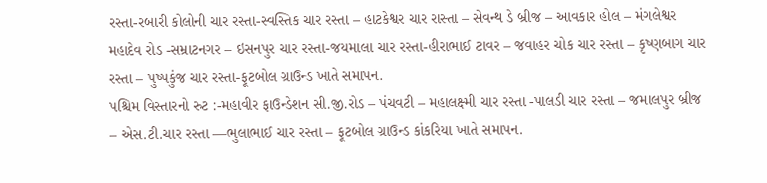રસ્તા-રબારી કોલોની ચાર રસ્તા-સ્વસ્તિક ચાર રસ્તા – હાટકેશ્વર ચાર રાસ્તા – સેવન્થ ડે બ્રીજ – આવકાર હોલ – મંગલેશ્વર મહાદેવ રોડ -સમ્રાટનગર – ઇસનપુર ચાર રસ્તા-જયમાલા ચાર રસ્તા-હીરાભાઈ ટાવર – જવાહર ચોક ચાર રસ્તા – કૃષ્ણબાગ ચાર રસ્તા – પુષ્પકુંજ ચાર રસ્તા-ફૂટબોલ ગ્રાઉન્ડ ખાતે સમાપન.
પશ્ચિમ વિસ્તારનો રુટ :-મહાવીર ફાઉન્ડેશન સી.જી.રોડ – પંચવટી – મહાલક્ષ્મી ચાર રસ્તા -પાલડી ચાર રસ્તા – જમાલપુર બ્રીજ – એસ.ટી.ચાર રસ્તા —ભુલાભાઈ ચાર રસ્તા – ફૂટબોલ ગ્રાઉન્ડ કાંકરિયા ખાતે સમાપન.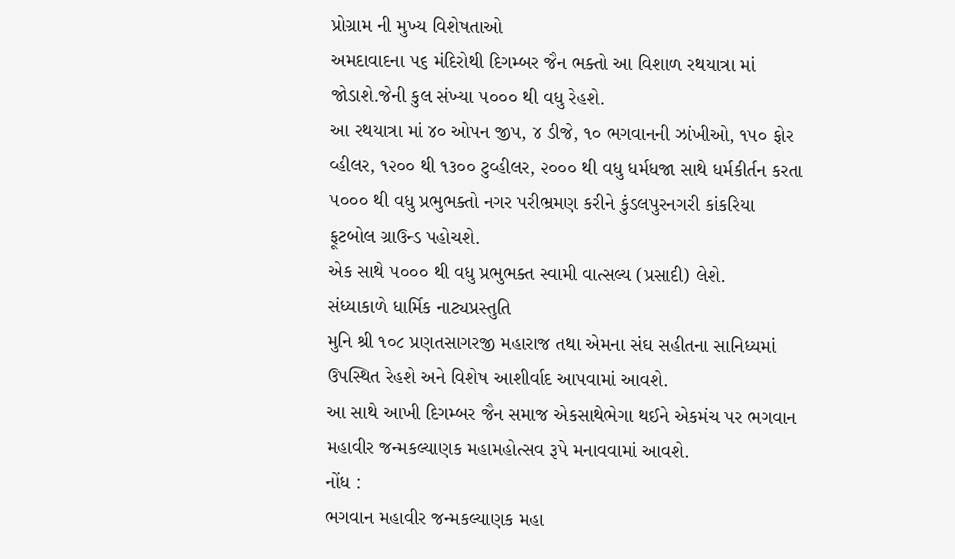પ્રોગ્રામ ની મુખ્ય વિશેષતાઓ
અમદાવાદના ૫૬ મંદિરોથી દિગમ્બર જૈન ભક્તો આ વિશાળ રથયાત્રા માં જોડાશે.જેની કુલ સંખ્યા ૫૦૦૦ થી વધુ રેહશે.
આ રથયાત્રા માં ૪૦ ઓપન જીપ, ૪ ડીજે, ૧૦ ભગવાનની ઝાંખીઓ, ૧૫૦ ફોર વ્હીલર, ૧૨૦૦ થી ૧૩૦૦ ટુવ્હીલર, ૨૦૦૦ થી વધુ ધર્મધજા સાથે ધર્મકીર્તન કરતા ૫૦૦૦ થી વધુ પ્રભુભક્તો નગર પરીભ્રમણ કરીને કુંડલપુરનગરી કાંકરિયા ફૂટબોલ ગ્રાઉન્ડ પહોચશે.
એક સાથે ૫૦૦૦ થી વધુ પ્રભુભક્ત સ્વામી વાત્સલ્ય (પ્રસાદી) લેશે.
સંધ્યાકાળે ધાર્મિક નાટ્યપ્રસ્તુતિ
મુનિ શ્રી ૧૦૮ પ્રણતસાગરજી મહારાજ તથા એમના સંઘ સહીતના સાનિધ્યમાં ઉપસ્થિત રેહશે અને વિશેષ આશીર્વાદ આપવામાં આવશે.
આ સાથે આખી દિગમ્બર જૈન સમાજ એકસાથેભેગા થઈને એકમંચ પર ભગવાન મહાવીર જન્મકલ્યાણક મહામહોત્સવ રૂપે મનાવવામાં આવશે.
નોંધ :
ભગવાન મહાવીર જન્મકલ્યાણક મહા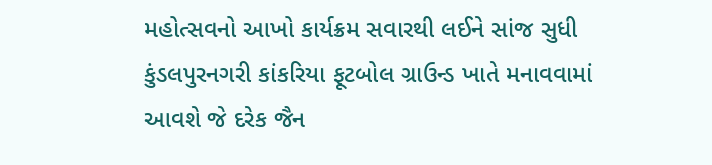મહોત્સવનો આખો કાર્યક્રમ સવારથી લઈને સાંજ સુધી કુંડલપુરનગરી કાંકરિયા ફૂટબોલ ગ્રાઉન્ડ ખાતે મનાવવામાં આવશે જે દરેક જૈન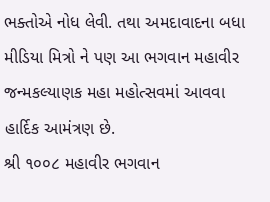ભક્તોએ નોધ લેવી. તથા અમદાવાદના બધા મીડિયા મિત્રો ને પણ આ ભગવાન મહાવીર જન્મકલ્યાણક મહા મહોત્સવમાં આવવા હાર્દિક આમંત્રણ છે.
શ્રી ૧૦૦૮ મહાવીર ભગવાન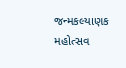જન્મકલ્યાણક મહોત્સવ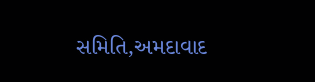સમિતિ,અમદાવાદ